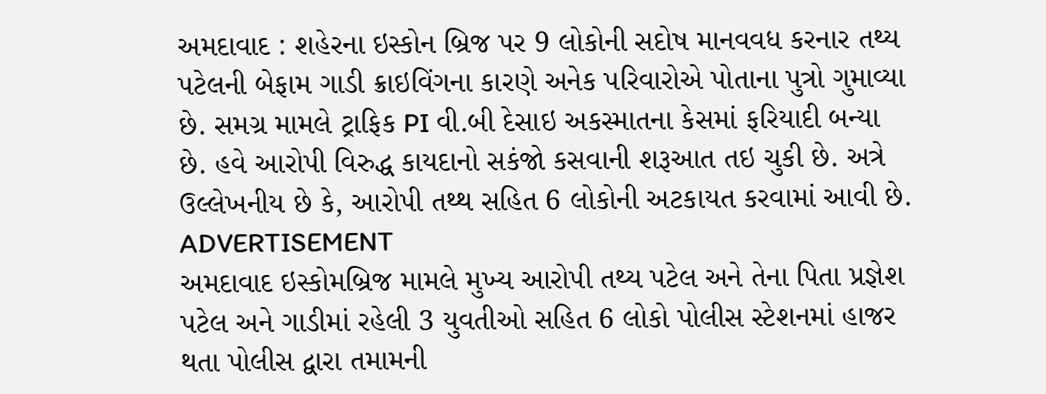અમદાવાદ : શહેરના ઇસ્કોન બ્રિજ પર 9 લોકોની સદોષ માનવવધ કરનાર તથ્ય પટેલની બેફામ ગાડી ક્રાઇવિંગના કારણે અનેક પરિવારોએ પોતાના પુત્રો ગુમાવ્યા છે. સમગ્ર મામલે ટ્રાફિક PI વી.બી દેસાઇ અકસ્માતના કેસમાં ફરિયાદી બન્યા છે. હવે આરોપી વિરુદ્ધ કાયદાનો સકંજો કસવાની શરૂઆત તઇ ચુકી છે. અત્રે ઉલ્લેખનીય છે કે, આરોપી તથ્થ સહિત 6 લોકોની અટકાયત કરવામાં આવી છે.
ADVERTISEMENT
અમદાવાદ ઇસ્કોમબ્રિજ મામલે મુખ્ય આરોપી તથ્ય પટેલ અને તેના પિતા પ્રજ્ઞેશ પટેલ અને ગાડીમાં રહેલી 3 યુવતીઓ સહિત 6 લોકો પોલીસ સ્ટેશનમાં હાજર થતા પોલીસ દ્વારા તમામની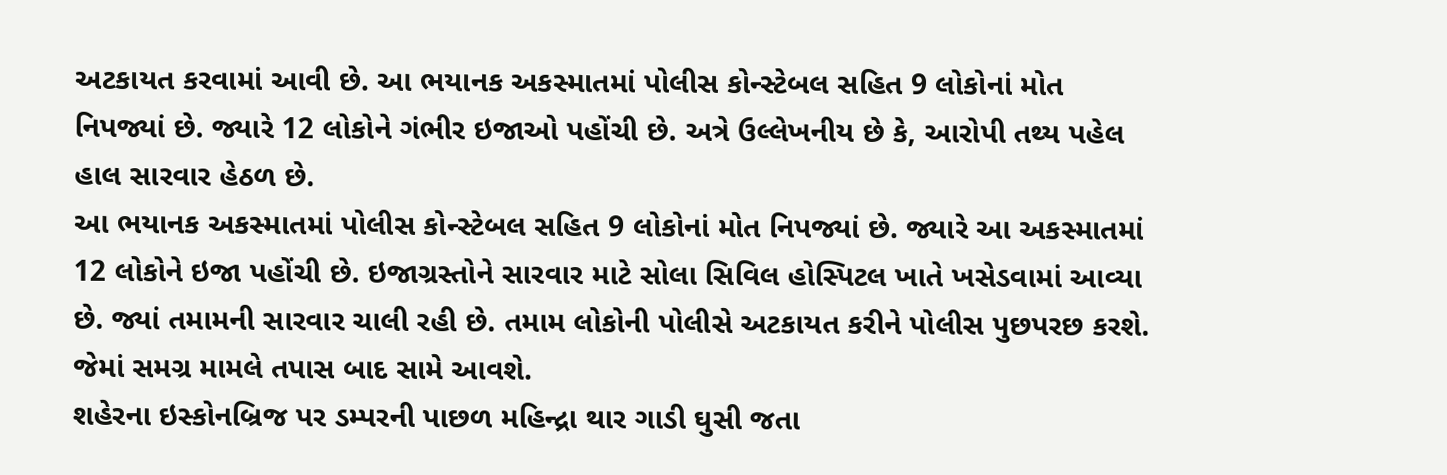અટકાયત કરવામાં આવી છે. આ ભયાનક અકસ્માતમાં પોલીસ કોન્સ્ટેબલ સહિત 9 લોકોનાં મોત નિપજ્યાં છે. જ્યારે 12 લોકોને ગંભીર ઇજાઓ પહોંચી છે. અત્રે ઉલ્લેખનીય છે કે, આરોપી તથ્ય પહેલ હાલ સારવાર હેઠળ છે.
આ ભયાનક અકસ્માતમાં પોલીસ કોન્સ્ટેબલ સહિત 9 લોકોનાં મોત નિપજ્યાં છે. જ્યારે આ અકસ્માતમાં 12 લોકોને ઇજા પહોંચી છે. ઇજાગ્રસ્તોને સારવાર માટે સોલા સિવિલ હોસ્પિટલ ખાતે ખસેડવામાં આવ્યા છે. જ્યાં તમામની સારવાર ચાલી રહી છે. તમામ લોકોની પોલીસે અટકાયત કરીને પોલીસ પુછપરછ કરશે. જેમાં સમગ્ર મામલે તપાસ બાદ સામે આવશે.
શહેરના ઇસ્કોનબ્રિજ પર ડમ્પરની પાછળ મહિન્દ્રા થાર ગાડી ઘુસી જતા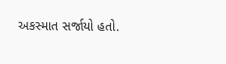અકસ્માત સર્જાયો હતો.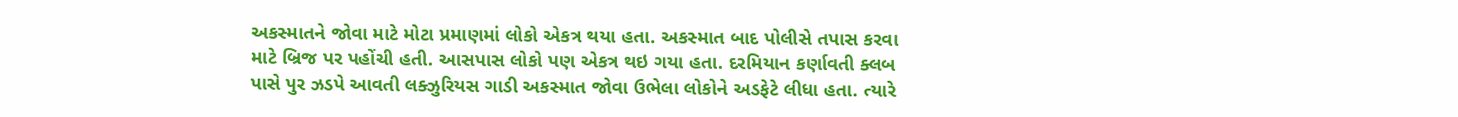અકસ્માતને જોવા માટે મોટા પ્રમાણમાં લોકો એકત્ર થયા હતા. અકસ્માત બાદ પોલીસે તપાસ કરવા માટે બ્રિજ પર પહોંચી હતી. આસપાસ લોકો પણ એકત્ર થઇ ગયા હતા. દરમિયાન કર્ણાવતી ક્લબ પાસે પુર ઝડપે આવતી લક્ઝુરિયસ ગાડી અકસ્માત જોવા ઉભેલા લોકોને અડફેટે લીધા હતા. ત્યારે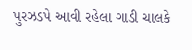પુરઝડપે આવી રહેલા ગાડી ચાલકે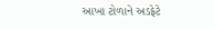આખા ટોળાને અડફેટે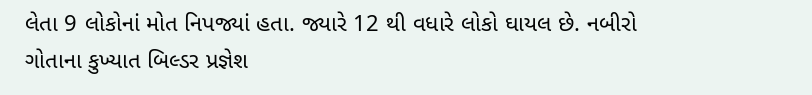લેતા 9 લોકોનાં મોત નિપજ્યાં હતા. જ્યારે 12 થી વધારે લોકો ઘાયલ છે. નબીરો ગોતાના કુખ્યાત બિલ્ડર પ્રજ્ઞેશ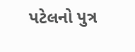પટેલનો પુત્ર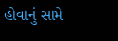હોવાનું સામે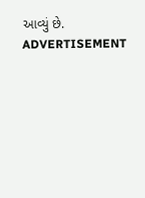આવ્યું છે.
ADVERTISEMENT